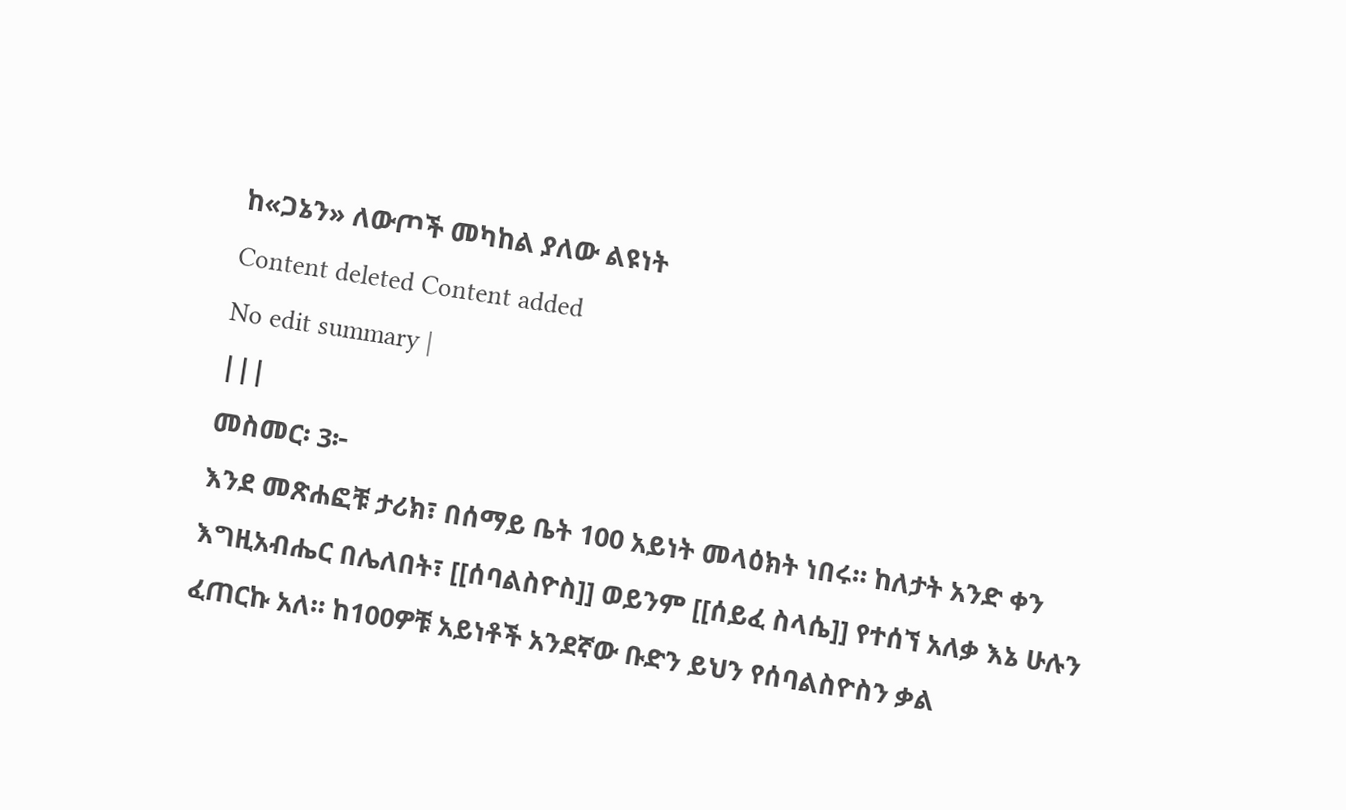ከ«ጋኔን» ለውጦች መካከል ያለው ልዩነት
Content deleted Content added
No edit summary |
|||
መስመር፡ 3፦
እንደ መጽሐፎቹ ታሪክ፣ በሰማይ ቤት 100 አይነት መላዕክት ነበሩ። ከለታት አንድ ቀን እግዚአብሔር በሌለበት፣ [[ሰባልስዮስ]] ወይንም [[ሰይፈ ስላሴ]] የተሰኘ አለቃ እኔ ሁሉን ፈጠርኩ አለ። ከ100ዎቹ አይነቶች አንደኛው ቡድን ይህን የሰባልስዮስን ቃል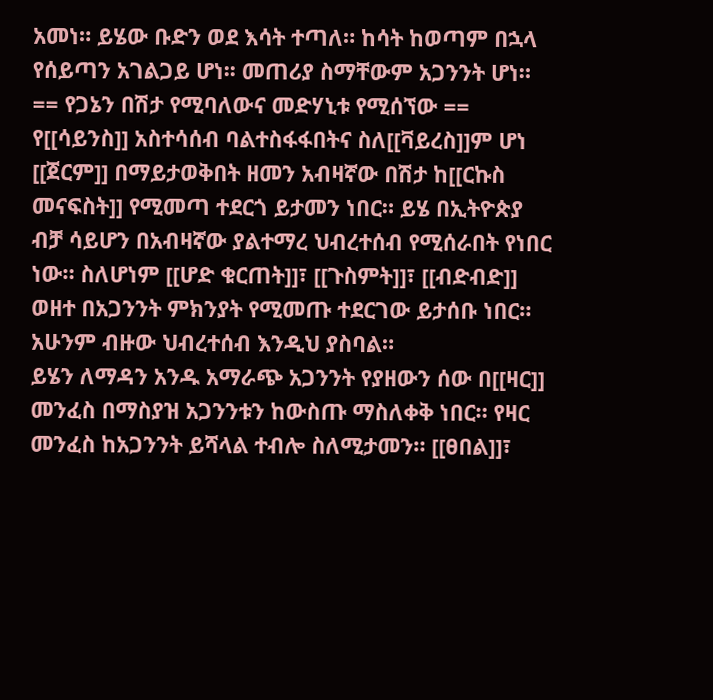አመነ። ይሄው ቡድን ወደ እሳት ተጣለ። ከሳት ከወጣም በኋላ የሰይጣን አገልጋይ ሆነ፡፡ መጠሪያ ስማቸውም አጋንንት ሆነ።
== የጋኔን በሽታ የሚባለውና መድሃኒቱ የሚሰኘው ==
የ[[ሳይንስ]] አስተሳሰብ ባልተስፋፋበትና ስለ[[ቫይረስ]]ም ሆነ [[ጀርም]] በማይታወቅበት ዘመን አብዛኛው በሽታ ከ[[ርኩስ መናፍስት]] የሚመጣ ተደርጎ ይታመን ነበር። ይሄ በኢትዮጵያ ብቻ ሳይሆን በአብዛኛው ያልተማረ ህብረተሰብ የሚሰራበት የነበር ነው። ስለሆነም [[ሆድ ቁርጠት]]፣ [[ጉስምት]]፣ [[ብድብድ]] ወዘተ በአጋንንት ምክንያት የሚመጡ ተደርገው ይታሰቡ ነበር። አሁንም ብዙው ህብረተሰብ እንዲህ ያስባል።
ይሄን ለማዳን አንዱ አማራጭ አጋንንት የያዘውን ሰው በ[[ዛር]] መንፈስ በማስያዝ አጋንንቱን ከውስጡ ማስለቀቅ ነበር። የዛር መንፈስ ከአጋንንት ይሻላል ተብሎ ስለሚታመን። [[ፀበል]]፣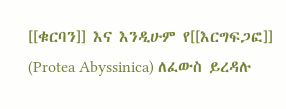[[ቁርባን]] እና እንዲሁም የ[[እርግፍጋፎ]] (Protea Abyssinica) ለፈውስ ይረዳሉ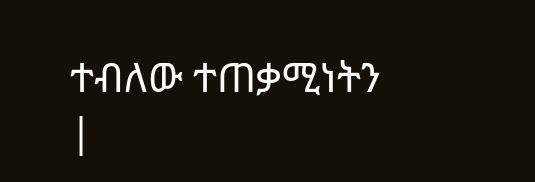ተብለው ተጠቃሚነትን
|